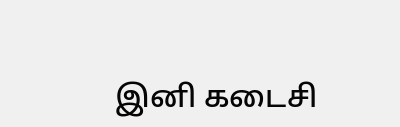இனி கடைசி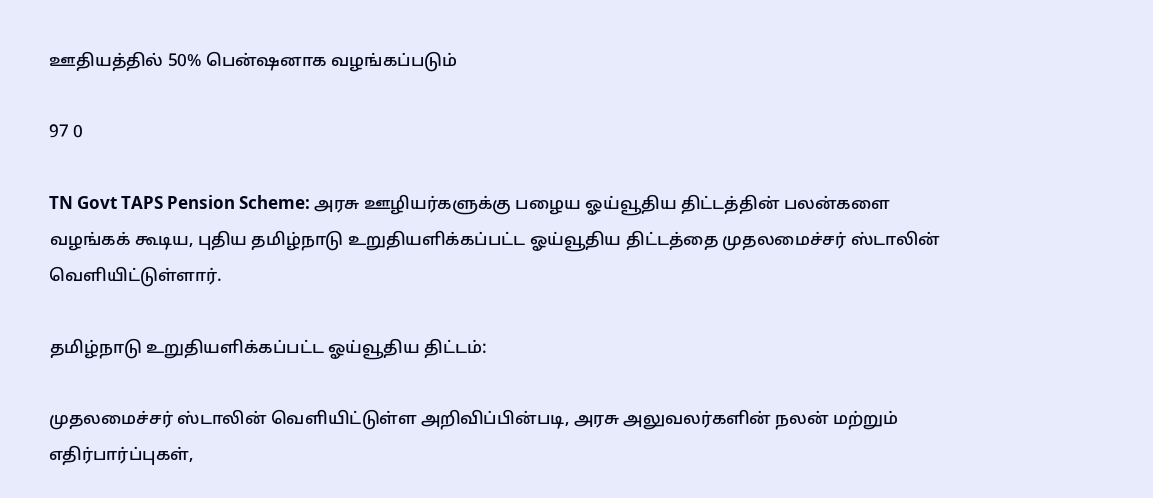ஊதியத்தில் 50% பென்ஷனாக வழங்கப்படும்

97 0

TN Govt TAPS Pension Scheme: அரசு ஊழியர்களுக்கு பழைய ஓய்வூதிய திட்டத்தின் பலன்களை வழங்கக் கூடிய, புதிய தமிழ்நாடு உறுதியளிக்கப்பட்ட ஓய்வூதிய திட்டத்தை முதலமைச்சர் ஸ்டாலின் வெளியிட்டுள்ளார்.

தமிழ்நாடு உறுதியளிக்கப்பட்ட ஓய்வூதிய திட்டம்:

முதலமைச்சர் ஸ்டாலின் வெளியிட்டுள்ள அறிவிப்பின்படி, அரசு அலுவலர்களின் நலன் மற்றும் எதிர்பார்ப்புகள்,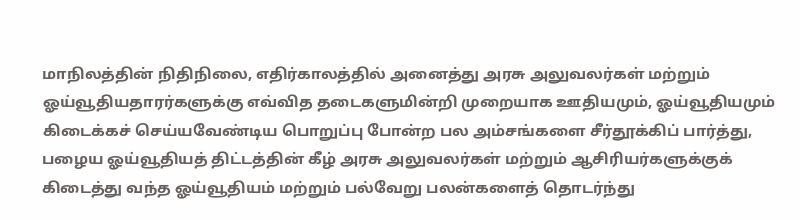மாநிலத்தின் நிதிநிலை, எதிர்காலத்தில் அனைத்து அரசு அலுவலர்கள் மற்றும் ஓய்வூதியதாரர்களுக்கு எவ்வித தடைகளுமின்றி முறையாக ஊதியமும், ஓய்வூதியமும் கிடைக்கச் செய்யவேண்டிய பொறுப்பு போன்ற பல அம்சங்களை சீர்தூக்கிப் பார்த்து, பழைய ஓய்வூதியத் திட்டத்தின் கீழ் அரசு அலுவலர்கள் மற்றும் ஆசிரியர்களுக்குக் கிடைத்து வந்த ஓய்வூதியம் மற்றும் பல்வேறு பலன்களைத் தொடர்ந்து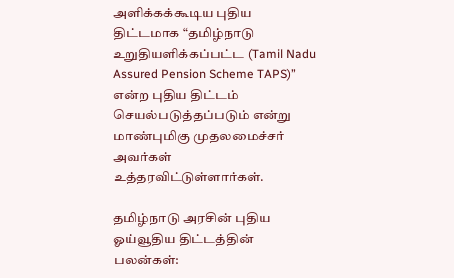அளிக்கக்கூடிய புதிய திட்டமாக “தமிழ்நாடு உறுதியளிக்கப்பட்ட (Tamil Nadu Assured Pension Scheme TAPS)” என்ற புதிய திட்டம் செயல்படுத்தப்படும் என்று மாண்புமிகு முதலமைச்சர் அவர்கள் உத்தரவிட்டுள்ளார்கள்.

தமிழ்நாடு அரசின் புதிய ஓய்வூதிய திட்டத்தின் பலன்கள்: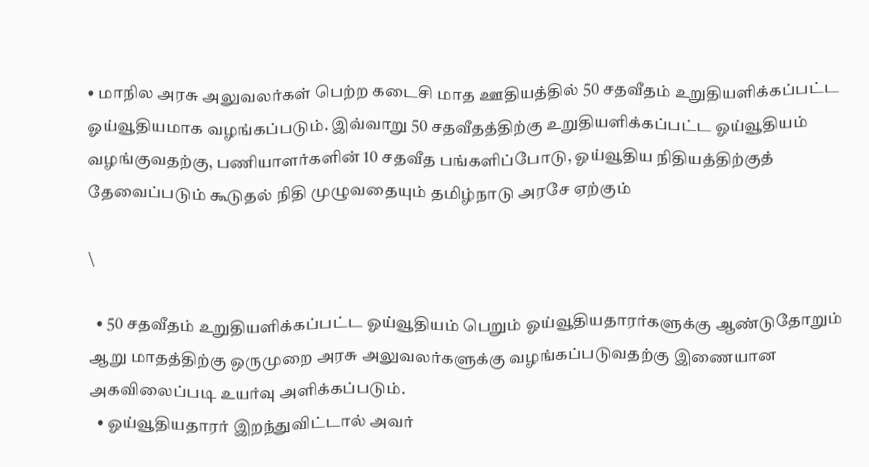• மாநில அரசு அலுவலர்கள் பெற்ற கடைசி மாத ஊதியத்தில் 50 சதவீதம் உறுதியளிக்கப்பட்ட ஓய்வூதியமாக வழங்கப்படும். இவ்வாறு 50 சதவீதத்திற்கு உறுதியளிக்கப்பட்ட ஓய்வூதியம் வழங்குவதற்கு, பணியாளர்களின் 10 சதவீத பங்களிப்போடு, ஓய்வூதிய நிதியத்திற்குத் தேவைப்படும் கூடுதல் நிதி முழுவதையும் தமிழ்நாடு அரசே ஏற்கும்

\

  • 50 சதவீதம் உறுதியளிக்கப்பட்ட ஓய்வூதியம் பெறும் ஓய்வூதியதாரர்களுக்கு ஆண்டுதோறும் ஆறு மாதத்திற்கு ஒருமுறை அரசு அலுவலர்களுக்கு வழங்கப்படுவதற்கு இணையான அகவிலைப்படி உயர்வு அளிக்கப்படும்.
  • ஓய்வூதியதாரர் இறந்துவிட்டால் அவர்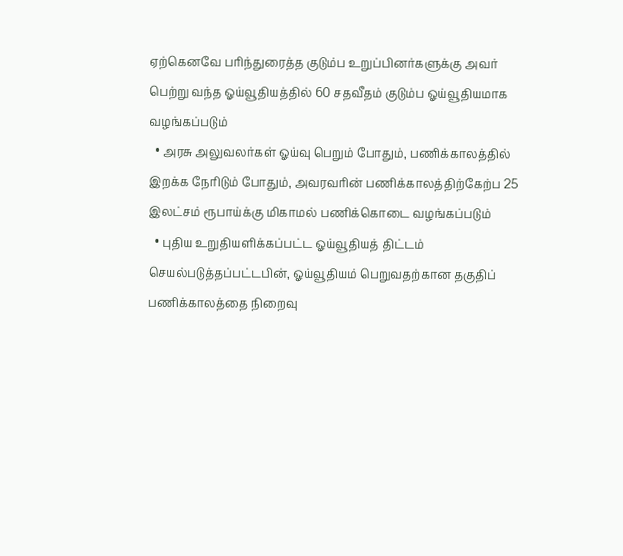ஏற்கெனவே பரிந்துரைத்த குடும்ப உறுப்பினர்களுக்கு அவர் பெற்று வந்த ஓய்வூதியத்தில் 60 சதவீதம் குடும்ப ஓய்வூதியமாக வழங்கப்படும்
  • அரசு அலுவலர்கள் ஓய்வு பெறும் போதும், பணிக்காலத்தில் இறக்க நேரிடும் போதும், அவரவரின் பணிக்காலத்திற்கேற்ப 25 இலட்சம் ரூபாய்க்கு மிகாமல் பணிக்கொடை வழங்கப்படும்
  • புதிய உறுதியளிக்கப்பட்ட ஓய்வூதியத் திட்டம் செயல்படுத்தப்பட்டபின், ஓய்வூதியம் பெறுவதற்கான தகுதிப் பணிக்காலத்தை நிறைவு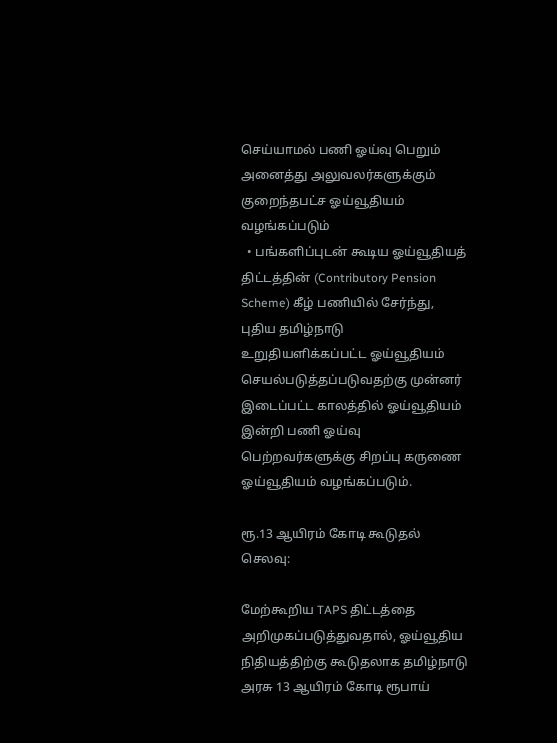செய்யாமல் பணி ஓய்வு பெறும் அனைத்து அலுவலர்களுக்கும் குறைந்தபட்ச ஓய்வூதியம் வழங்கப்படும்
  • பங்களிப்புடன் கூடிய ஓய்வூதியத் திட்டத்தின் (Contributory Pension Scheme) கீழ் பணியில் சேர்ந்து, புதிய தமிழ்நாடு உறுதியளிக்கப்பட்ட ஓய்வூதியம் செயல்படுத்தப்படுவதற்கு முன்னர் இடைப்பட்ட காலத்தில் ஓய்வூதியம் இன்றி பணி ஓய்வு பெற்றவர்களுக்கு சிறப்பு கருணை ஓய்வூதியம் வழங்கப்படும்.

ரூ.13 ஆயிரம் கோடி கூடுதல் செலவு:

மேற்கூறிய TAPS திட்டத்தை அறிமுகப்படுத்துவதால், ஓய்வூதிய நிதியத்திற்கு கூடுதலாக தமிழ்நாடு அரசு 13 ஆயிரம் கோடி ரூபாய்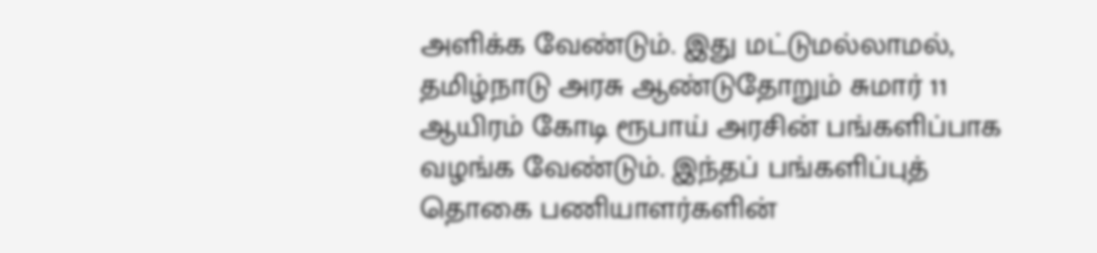அளிக்க வேண்டும். இது மட்டுமல்லாமல், தமிழ்நாடு அரசு ஆண்டுதோறும் சுமார் 11 ஆயிரம் கோடி ரூபாய் அரசின் பங்களிப்பாக வழங்க வேண்டும். இந்தப் பங்களிப்புத் தொகை பணியாளர்களின்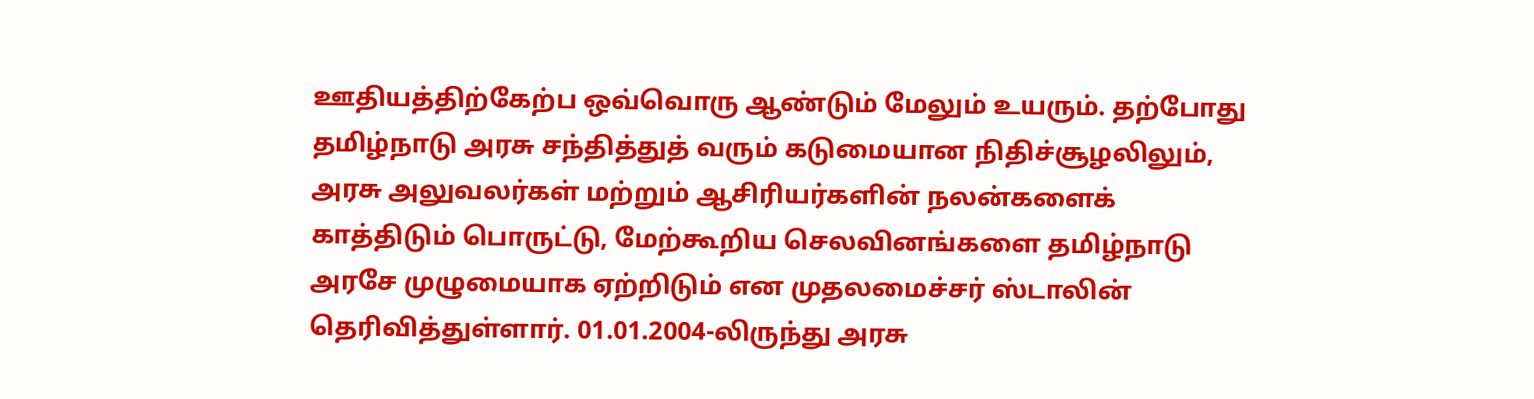ஊதியத்திற்கேற்ப ஒவ்வொரு ஆண்டும் மேலும் உயரும். தற்போது தமிழ்நாடு அரசு சந்தித்துத் வரும் கடுமையான நிதிச்சூழலிலும், அரசு அலுவலர்கள் மற்றும் ஆசிரியர்களின் நலன்களைக் காத்திடும் பொருட்டு, மேற்கூறிய செலவினங்களை தமிழ்நாடு அரசே முழுமையாக ஏற்றிடும் என முதலமைச்சர் ஸ்டாலின் தெரிவித்துள்ளார். 01.01.2004-லிருந்து அரசு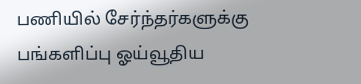பணியில் சேர்ந்தர்களுக்கு பங்களிப்பு ஓய்வூதிய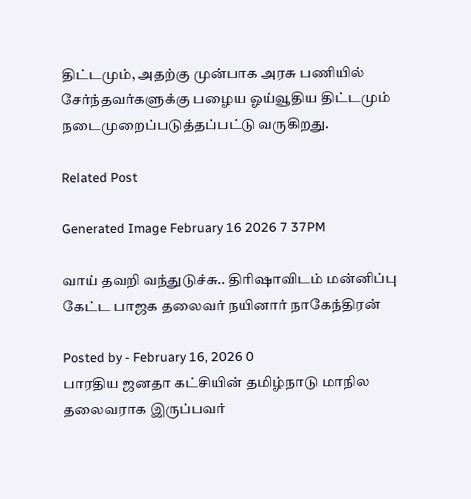திட்டமும், அதற்கு முன்பாக அரசு பணியில் சேர்ந்தவர்களுக்கு பழைய ஓய்வூதிய திட்டமும் நடைமுறைப்படுத்தப்பட்டு வருகிறது.

Related Post

Generated Image February 16 2026 7 37PM

வாய் தவறி வந்துடுச்சு.. திரிஷாவிடம் மன்னிப்பு கேட்ட பாஜக தலைவர் நயினார் நாகேந்திரன்

Posted by - February 16, 2026 0
பாரதிய ஜனதா கட்சியின் தமிழ்நாடு மாநில தலைவராக இருப்பவர்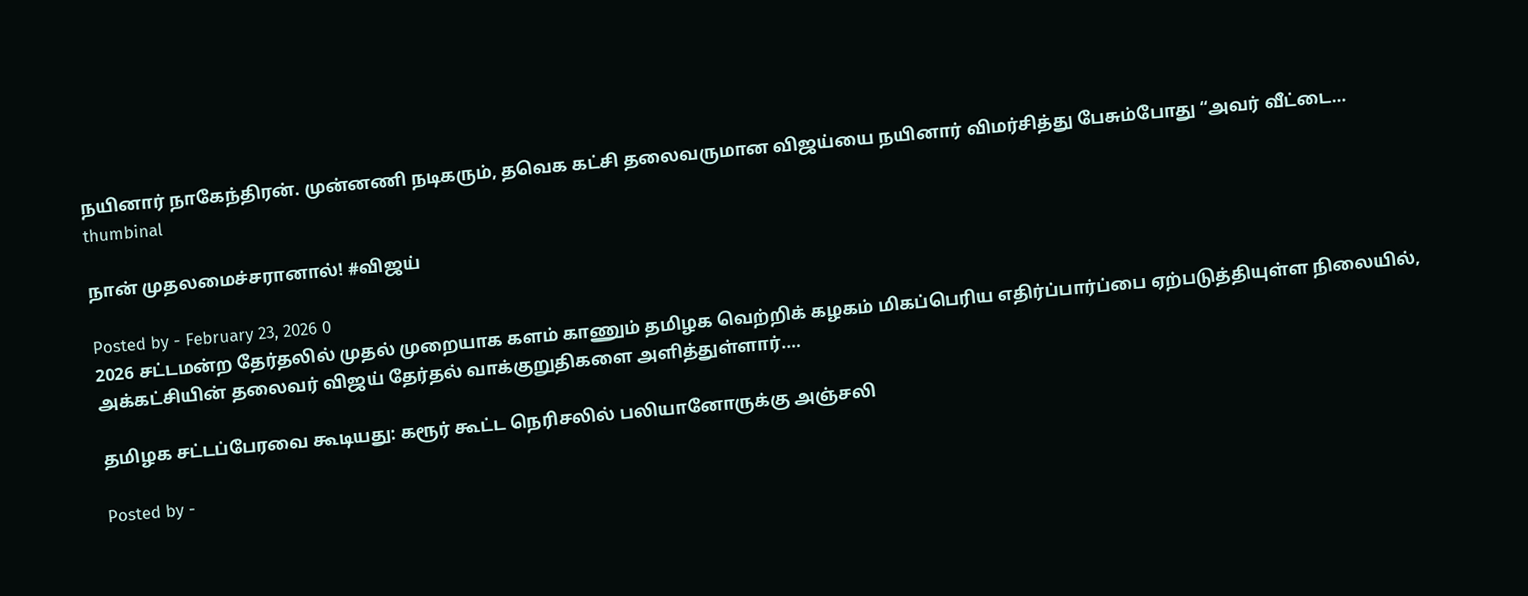நயினார் நாகேந்திரன். முன்னணி நடிகரும், தவெக கட்சி தலைவருமான விஜய்யை நயினார் விமர்சித்து பேசும்போது “அவர் வீட்டை…
thumbinal

நான் முதலமைச்சரானால்! #விஜய்

Posted by - February 23, 2026 0
2026 சட்டமன்ற தேர்தலில் முதல் முறையாக களம் காணும் தமிழக வெற்றிக் கழகம் மிகப்பெரிய எதிர்ப்பார்ப்பை ஏற்படுத்தியுள்ள நிலையில், அக்கட்சியின் தலைவர் விஜய் தேர்தல் வாக்குறுதிகளை அளித்துள்ளார்.…

தமிழக சட்டப்பேரவை கூடியது: கரூர் கூட்ட நெரிசலில் பலியானோருக்கு அஞ்சலி

Posted by -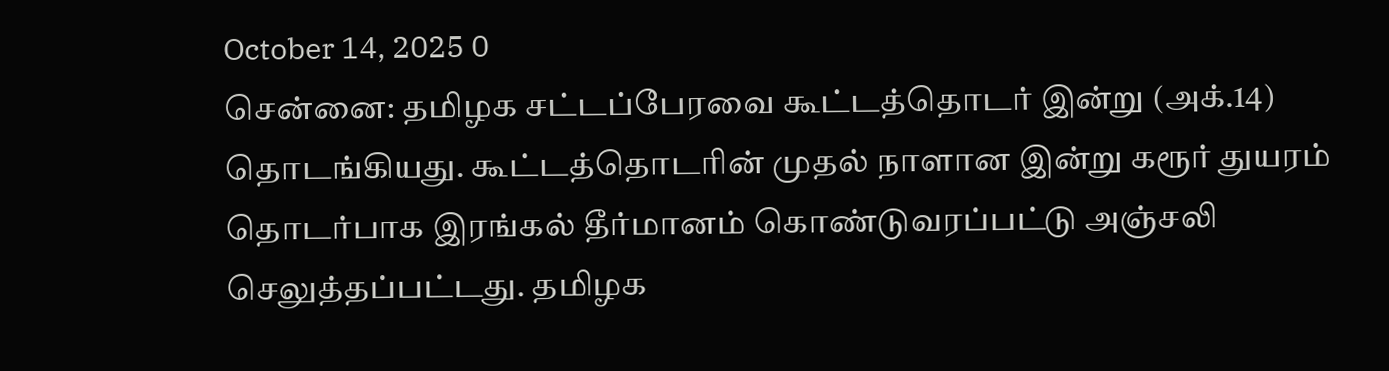October 14, 2025 0
சென்னை: தமிழக சட்டப்பேரவை கூட்டத்தொடர் இன்று (அக்.14) தொடங்கியது. கூட்டத்தொடரின் முதல் நாளான இன்று கரூர் துயரம் தொடர்பாக இரங்கல் தீர்மானம் கொண்டுவரப்பட்டு அஞ்சலி செலுத்தப்பட்டது. தமிழக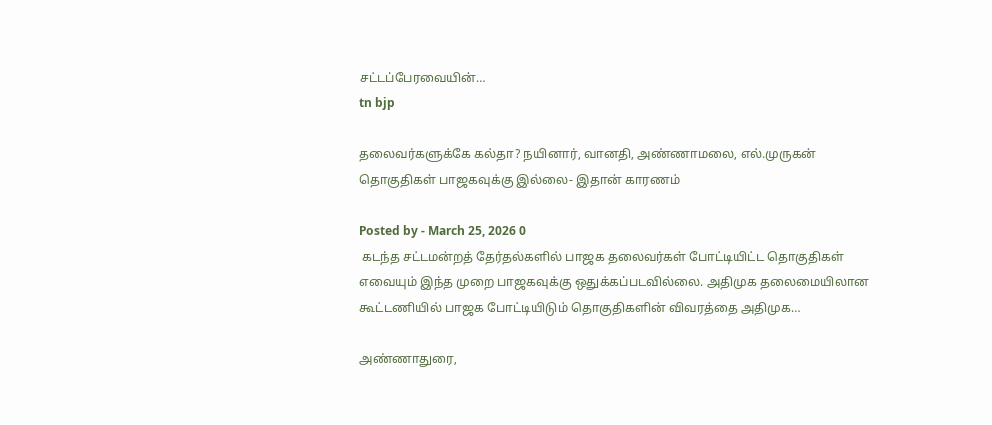சட்டப்பேரவையின்…
tn bjp

தலைவர்களுக்கே கல்தா? நயினார், வானதி, அண்ணாமலை, எல்.முருகன் தொகுதிகள் பாஜகவுக்கு இல்லை- இதான் காரணம்

Posted by - March 25, 2026 0
 கடந்த சட்டமன்றத் தேர்தல்களில் பாஜக தலைவர்கள் போட்டியிட்ட தொகுதிகள் எவையும் இந்த முறை பாஜகவுக்கு ஒதுக்கப்படவில்லை. அதிமுக தலைமையிலான கூட்டணியில் பாஜக போட்டியிடும் தொகுதிகளின் விவரத்தை அதிமுக…

அண்ணாதுரை,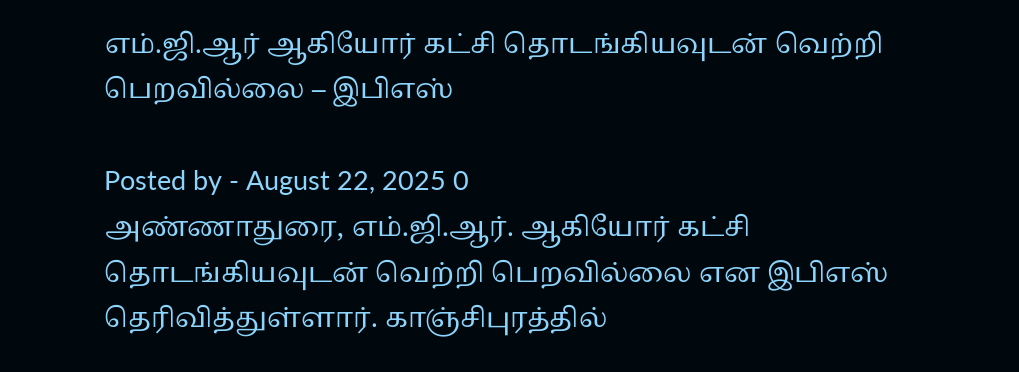எம்.ஜி.ஆர் ஆகியோர் கட்சி தொடங்கியவுடன் வெற்றி பெறவில்லை – இபிஎஸ்

Posted by - August 22, 2025 0
அண்ணாதுரை, எம்.ஜி.ஆர். ஆகியோர் கட்சி தொடங்கியவுடன் வெற்றி பெறவில்லை என இபிஎஸ் தெரிவித்துள்ளார். காஞ்சிபுரத்தில்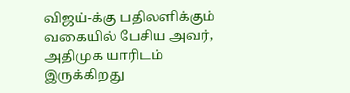விஜய்-க்கு பதிலளிக்கும் வகையில் பேசிய அவர், அதிமுக யாரிடம் இருக்கிறது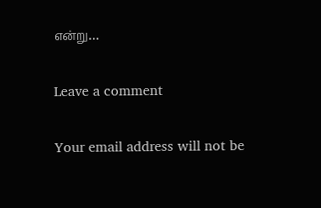என்று…

Leave a comment

Your email address will not be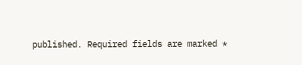published. Required fields are marked *